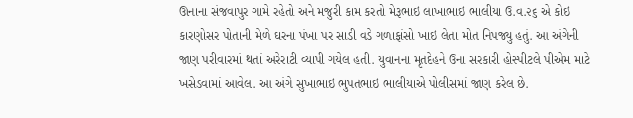ઊનાના સંજવાપુર ગામે રહેતો અને મજુરી કામ કરતો મેરૂભાઇ લાખાભાઇ ભાલીયા ઉ.વ.૨૬ એ કોઇ કારણોસર પોતાની મેળે ઘરના પંખા પર સાડી વડે ગળાફાંસો ખાઇ લેતા મોત નિપજ્યુ હતું. આ અંગેની જાણ પરીવારમાં થતાં અરેરાટી વ્યાપી ગયેલ હતી. યુવાનના મૃતદેહને ઉના સરકારી હોસ્પીટલે પીએમ માટે ખસેડવામાં આવેલ. આ અંગે સુખાભાઇ ભુપતભાઇ ભાલીયાએ પોલીસમાં જાણ કરેલ છે.